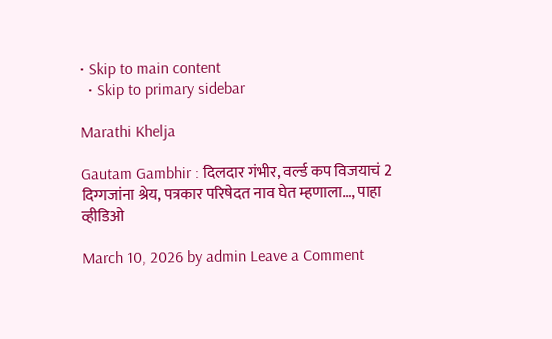• Skip to main content
  • Skip to primary sidebar

Marathi Khelja

Gautam Gambhir : दिलदार गंभीर, वर्ल्ड कप विजयाचं 2 दिग्गजांना श्रेय, पत्रकार परिषेदत नाव घेत म्हणाला…, पाहा व्हीडिओ

March 10, 2026 by admin Leave a Comment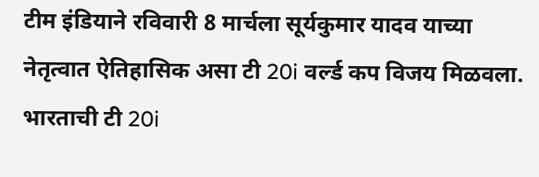टीम इंडियाने रविवारी 8 मार्चला सूर्यकुमार यादव याच्या नेतृत्वात ऐतिहासिक असा टी 20i वर्ल्ड कप विजय मिळवला. भारताची टी 20i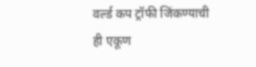वर्ल्ड कप ट्रॉफी जिंकण्याची ही एकूण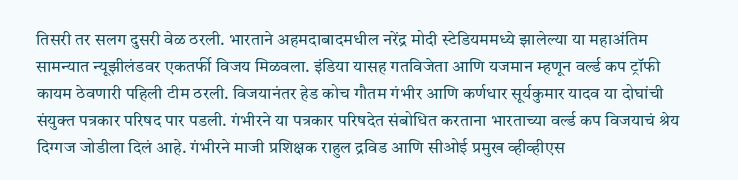तिसरी तर सलग दुसरी वेळ ठरली. भारताने अहमदाबादमधील नरेंद्र मोदी स्टेडियममध्ये झालेल्या या महाअंतिम सामन्यात न्यूझीलंडवर एकतर्फी विजय मिळवला. इंडिया यासह गतविजेता आणि यजमान म्हणून वर्ल्ड कप ट्रॉफी कायम ठेवणारी पहिली टीम ठरली. विजयानंतर हेड कोच गौतम गंभीर आणि कर्णधार सूर्यकुमार यादव या दोघांची संयुक्त पत्रकार परिषद पार पडली. गंभीरने या पत्रकार परिषदेत संबोधित करताना भारताच्या वर्ल्ड कप विजयाचं श्रेय दिग्गज जोडीला दिलं आहे. गंभीरने माजी प्रशिक्षक राहुल द्रविड आणि सीओई प्रमुख व्हीव्हीएस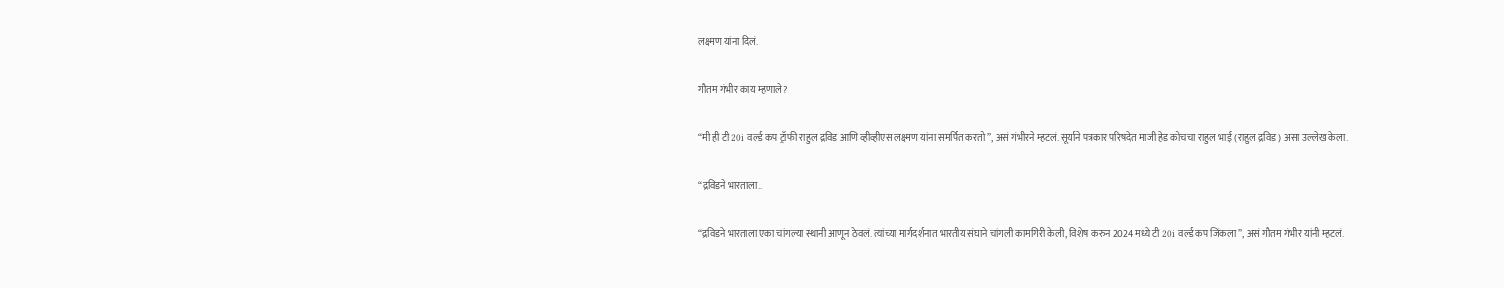लक्ष्मण यांना दिलं.

गौतम गंभीर काय म्हणाले?

“मी ही टी 20i वर्ल्ड कप ट्रॉफी राहुल द्रविड आणि व्हीव्हीएस लक्ष्मण यांना समर्पित करतो”, असं गंभीरने म्हटलं. सूर्याने पत्रकार परिषदेत माजी हेड कोचचा राहुल भाई (राहुल द्रविड) असा उल्लेख केला.

“द्रविडने भारताला..

“द्रविडने भारताला एका चांगल्या स्थानी आणून ठेवलं. त्यांच्या मार्गदर्शनात भारतीय संघाने चांगली कामगिरी केली, विशेष करुन 2024 मध्ये टी 20i वर्ल्ड कप जिंकला”, असं गौतम गंभीर यांनी म्हटलं.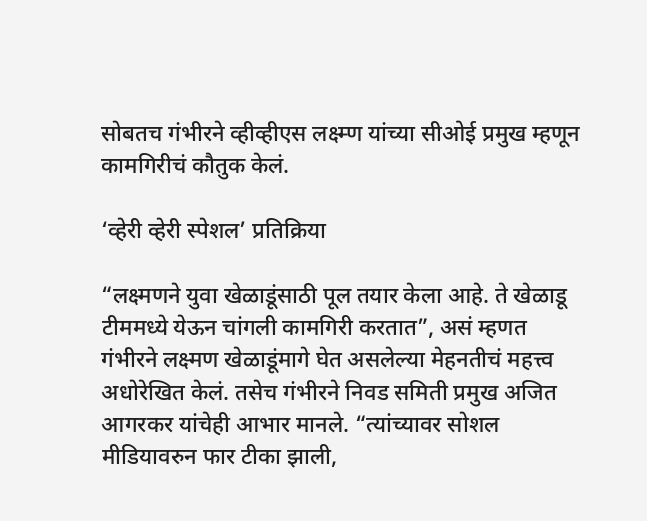सोबतच गंभीरने व्हीव्हीएस लक्ष्म्ण यांच्या सीओई प्रमुख म्हणून कामगिरीचं कौतुक केलं.

‘व्हेरी व्हेरी स्पेशल’ प्रतिक्रिया

“लक्ष्मणने युवा खेळाडूंसाठी पूल तयार केला आहे. ते खेळाडू टीममध्ये येऊन चांगली कामगिरी करतात”, असं म्हणत गंभीरने लक्ष्मण खेळाडूंमागे घेत असलेल्या मेहनतीचं महत्त्व अधोरेखित केलं. तसेच गंभीरने निवड समिती प्रमुख अजित आगरकर यांचेही आभार मानले. “त्यांच्यावर सोशल मीडियावरुन फार टीका झाली,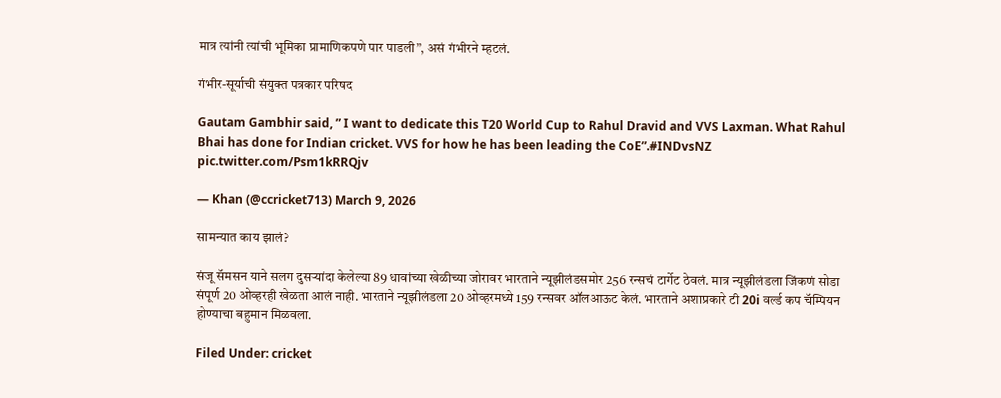मात्र त्यांनी त्यांची भूमिका प्रामाणिकपणे पार पाडली”, असं गंभीरने म्हटलं.

गंभीर-सूर्याची संयुक्त पत्रकार परिषद

Gautam Gambhir said, ” I want to dedicate this T20 World Cup to Rahul Dravid and VVS Laxman. What Rahul Bhai has done for Indian cricket. VVS for how he has been leading the CoE”.#INDvsNZ pic.twitter.com/Psm1kRRQjv

— Khan (@ccricket713) March 9, 2026

सामन्यात काय झालं?

संजू सॅमसन याने सलग दुसऱ्यांदा केलेल्या 89 धावांच्या खेळीच्या जोरावर भारताने न्यूझीलंडसमोर 256 रन्सचं टार्गेट ठेवलं. मात्र न्यूझीलंडला जिंकणं सोडा संपूर्ण 20 ओव्हरही खेळता आलं नाही. भारताने न्यूझीलंडला 20 ओव्हरमध्ये 159 रन्सवर ऑलआऊट केलं. भारताने अशाप्रकारे टी 20i वर्ल्ड कप चॅम्पियन होण्याचा बहुमान मिळवला.

Filed Under: cricket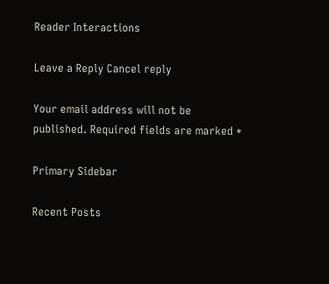Reader Interactions

Leave a Reply Cancel reply

Your email address will not be published. Required fields are marked *

Primary Sidebar

Recent Posts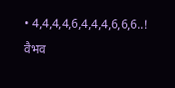• 4,4,4,4,6,4,4,4,6,6,6..! वैभव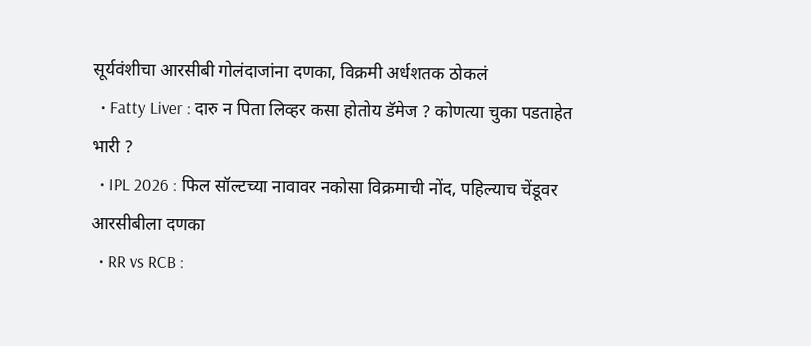सूर्यवंशीचा आरसीबी गोलंदाजांना दणका, विक्रमी अर्धशतक ठोकलं
  • Fatty Liver : दारु न पिता लिव्हर कसा होतोय डॅमेज ? कोणत्या चुका पडताहेत भारी ?
  • IPL 2026 : फिल सॉल्टच्या नावावर नकोसा विक्रमाची नोंद, पहिल्याच चेंडूवर आरसीबीला दणका
  • RR vs RCB :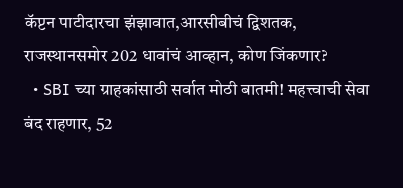कॅप्टन पाटीदारचा झंझावात,आरसीबीचं द्विशतक, राजस्थानसमोर 202 धावांचं आव्हान, कोण जिंकणार?
  • SBI च्या ग्राहकांसाठी सर्वात मोठी बातमी! महत्त्वाची सेवा बंद राहणार, 52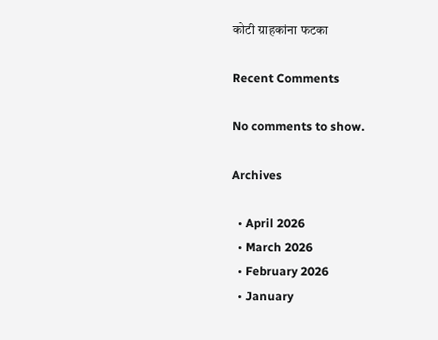कोटी ग्राहकांना फटका

Recent Comments

No comments to show.

Archives

  • April 2026
  • March 2026
  • February 2026
  • January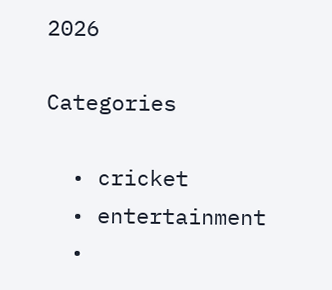2026

Categories

  • cricket
  • entertainment
  •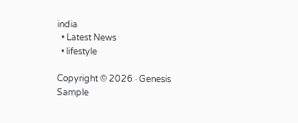india
  • Latest News
  • lifestyle

Copyright © 2026 · Genesis Sample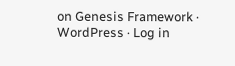on Genesis Framework · WordPress · Log in